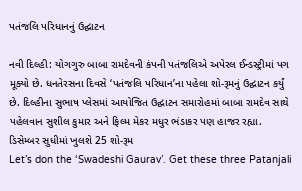પતંજલિ પરિધાનનું ઉદ્ઘાટન

નવી દિલ્હી: યોગગુરુ બાબા રામદેવની કંપની પતંજલિએ અપેરલ ઈન્ડસ્ટ્રીમાં પગ મૂક્યો છે. ધનતેરસના દિવસે ‘પતંજલિ પરિધાન’ના પહેલા શો-રૂમનું ઉદ્ઘાટન કર્યું છે. દિલ્હીના સુભાષ પ્લેસમાં આયોજિત ઉદ્ઘાટન સમારોહમાં બાબા રામદેવ સાથે પહેલવાન સુશીલ કુમાર અને ફિલ્મ મેકર મધુર ભંડાકર પણ હાજર રહ્યા.
ડિસેમ્બર સુધીમાં ખુલશે 25 શો-રૂમ
Let’s don the ‘Swadeshi Gaurav’. Get these three Patanjali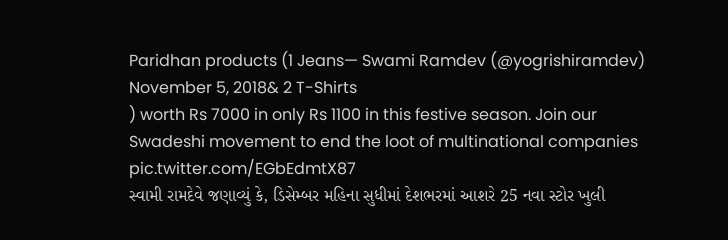Paridhan products (1 Jeans— Swami Ramdev (@yogrishiramdev) November 5, 2018& 2 T-Shirts
) worth Rs 7000 in only Rs 1100 in this festive season. Join our Swadeshi movement to end the loot of multinational companies
pic.twitter.com/EGbEdmtX87
સ્વામી રામદેવે જણાવ્યું કે, ડિસેમ્બર મહિના સુધીમાં દેશભરમાં આશરે 25 નવા સ્ટોર ખુલી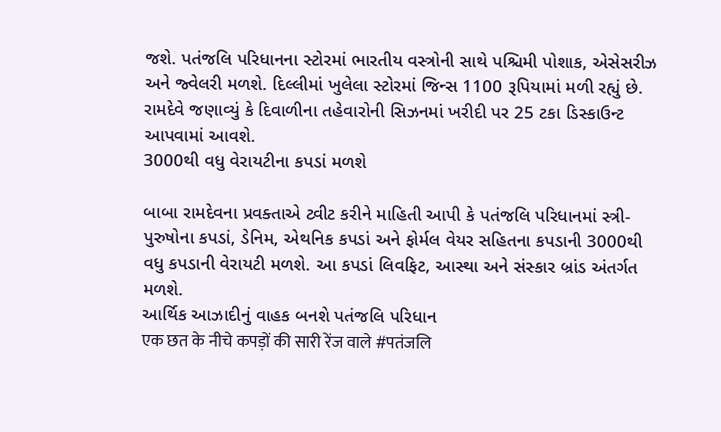જશે. પતંજલિ પરિધાનના સ્ટોરમાં ભારતીય વસ્ત્રોની સાથે પશ્ચિમી પોશાક, એસેસરીઝ અને જ્વેલરી મળશે. દિલ્લીમાં ખુલેલા સ્ટોરમાં જિન્સ 1100 રૂપિયામાં મળી રહ્યું છે. રામદેવે જણાવ્યું કે દિવાળીના તહેવારોની સિઝનમાં ખરીદી પર 25 ટકા ડિસ્કાઉન્ટ આપવામાં આવશે.
3000થી વધુ વેરાયટીના કપડાં મળશે

બાબા રામદેવના પ્રવક્તાએ ટ્વીટ કરીને માહિતી આપી કે પતંજલિ પરિધાનમાં સ્ત્રી-પુરુષોના કપડાં, ડેનિમ, એથનિક કપડાં અને ફોર્મલ વેયર સહિતના કપડાની 3000થી વધુ કપડાની વેરાયટી મળશે. આ કપડાં લિવફિટ, આસ્થા અને સંસ્કાર બ્રાંડ અંતર્ગત મળશે.
આર્થિક આઝાદીનું વાહક બનશે પતંજલિ પરિધાન
एक छत के नीचे कपड़ों की सारी रेंज वाले #पतंजलि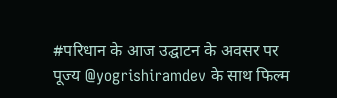#परिधान के आज उद्घाटन के अवसर पर पूज्य @yogrishiramdev के साथ फिल्म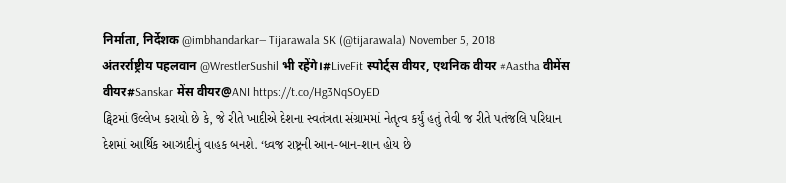निर्माता, निर्देशक @imbhandarkar— Tijarawala SK (@tijarawala) November 5, 2018
अंतरर्राष्ट्रीय पहलवान @WrestlerSushil भी रहेंगे।#LiveFit स्पोर्ट्स वीयर, एथनिक वीयर #Aastha वीमेंस वीयर#Sanskar मेंस वीयर@ANI https://t.co/Hg3NqSOyED
ટ્વિટમાં ઉલ્લેખ કરાયો છે કે, જે રીતે ખાદીએ દેશના સ્વતંત્રતા સંગ્રામમાં નેતૃત્વ કર્યું હતું તેવી જ રીતે પતંજલિ પરિધાન દેશમાં આર્થિક આઝાદીનું વાહક બનશે. ‘ધ્વજ રાષ્ટ્રની આન-બાન-શાન હોય છે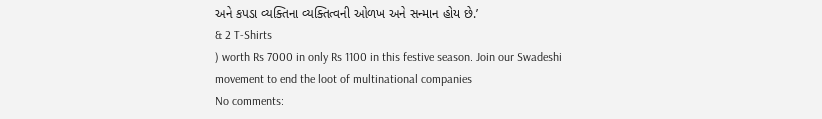અને કપડા વ્યક્તિના વ્યક્તિત્વની ઓળખ અને સન્માન હોય છે.’
& 2 T-Shirts
) worth Rs 7000 in only Rs 1100 in this festive season. Join our Swadeshi movement to end the loot of multinational companies
No comments: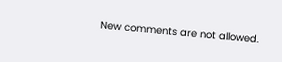New comments are not allowed.